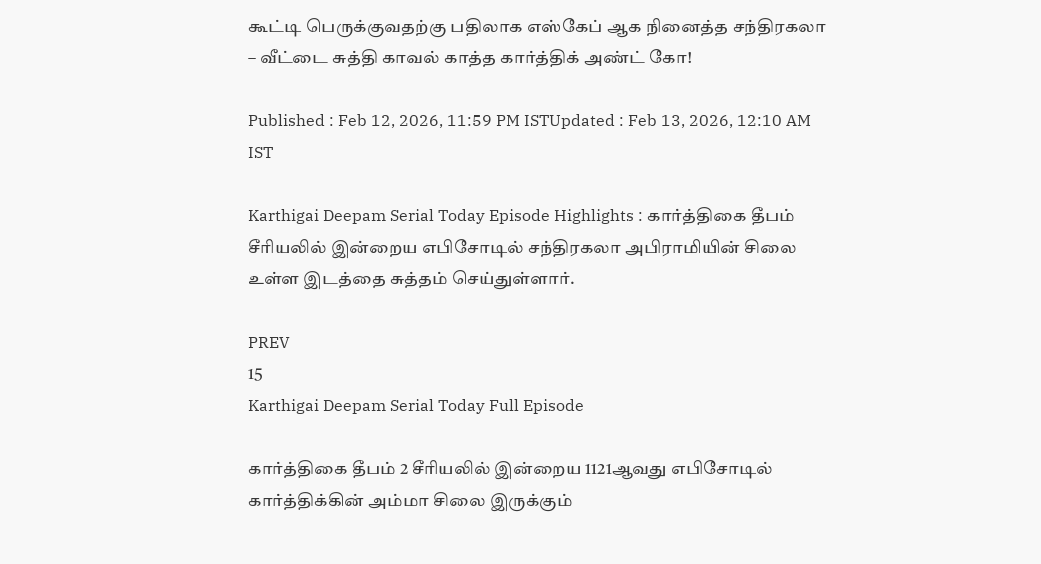கூட்டி பெருக்குவதற்கு பதிலாக எஸ்கேப் ஆக நினைத்த சந்திரகலா – வீட்டை சுத்தி காவல் காத்த கார்த்திக் அண்ட் கோ!

Published : Feb 12, 2026, 11:59 PM ISTUpdated : Feb 13, 2026, 12:10 AM IST

Karthigai Deepam Serial Today Episode Highlights : கார்த்திகை தீபம் சீரியலில் இன்றைய எபிசோடில் சந்திரகலா அபிராமியின் சிலை உள்ள இடத்தை சுத்தம் செய்துள்ளார்.

PREV
15
Karthigai Deepam Serial Today Full Episode

கார்த்திகை தீபம் 2 சீரியலில் இன்றைய 1121ஆவது எபிசோடில் கார்த்திக்கின் அம்மா சிலை இருக்கும்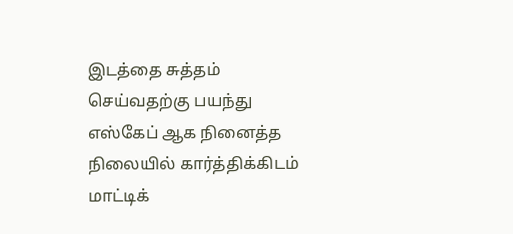இடத்தை சுத்தம் செய்வதற்கு பயந்து எஸ்கேப் ஆக நினைத்த நிலையில் கார்த்திக்கிடம் மாட்டிக்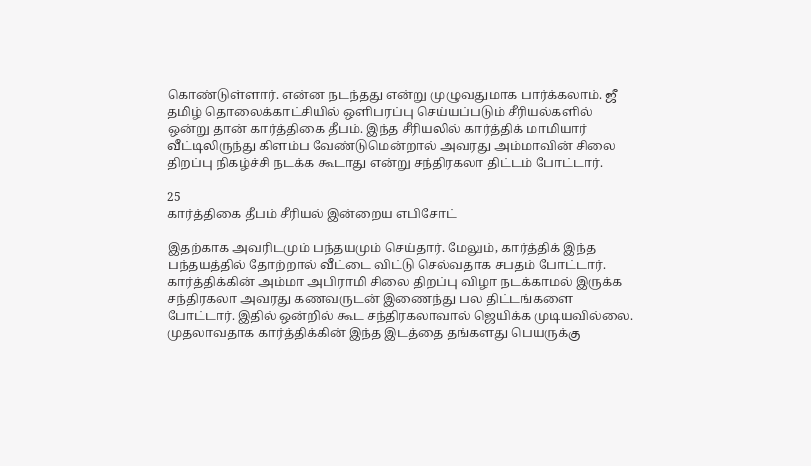கொண்டுள்ளார். என்ன நடந்தது என்று முழுவதுமாக பார்க்கலாம். ஜீ தமிழ் தொலைக்காட்சியில் ஒளிபரப்பு செய்யப்படும் சீரியல்களில் ஒன்று தான் கார்த்திகை தீபம். இந்த சீரியலில் கார்த்திக் மாமியார் வீட்டிலிருந்து கிளம்ப வேண்டுமென்றால் அவரது அம்மாவின் சிலை திறப்பு நிகழ்ச்சி நடக்க கூடாது என்று சந்திரகலா திட்டம் போட்டார்.

25
கார்த்திகை தீபம் சீரியல் இன்றைய எபிசோட்

இதற்காக அவரிடமும் பந்தயமும் செய்தார். மேலும், கார்த்திக் இந்த பந்தயத்தில் தோற்றால் வீட்டை விட்டு செல்வதாக சபதம் போட்டார். கார்த்திக்கின் அம்மா அபிராமி சிலை திறப்பு விழா நடக்காமல் இருக்க சந்திரகலா அவரது கணவருடன் இணைந்து பல திட்டங்களை போட்டார். இதில் ஒன்றில் கூட சந்திரகலாவால் ஜெயிக்க முடியவில்லை. முதலாவதாக கார்த்திக்கின் இந்த இடத்தை தங்களது பெயருக்கு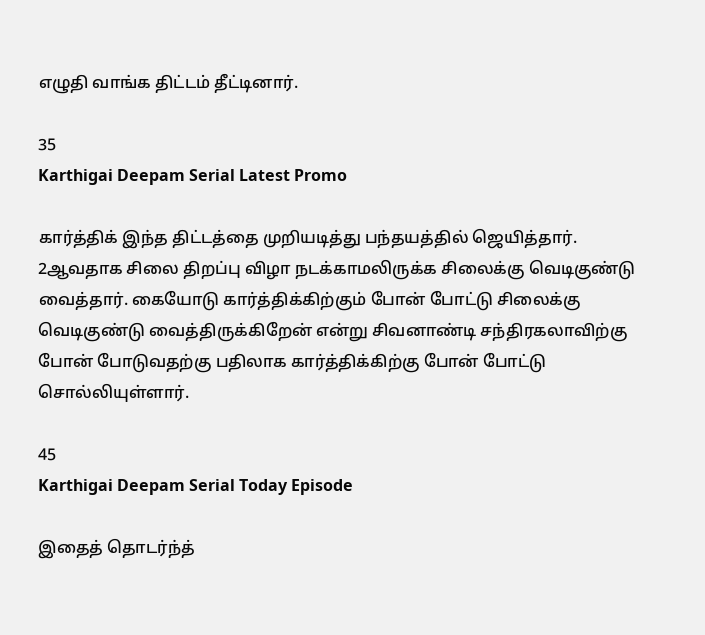எழுதி வாங்க திட்டம் தீட்டினார்.

35
Karthigai Deepam Serial Latest Promo

கார்த்திக் இந்த திட்டத்தை முறியடித்து பந்தயத்தில் ஜெயித்தார். 2ஆவதாக சிலை திறப்பு விழா நடக்காமலிருக்க சிலைக்கு வெடிகுண்டு வைத்தார். கையோடு கார்த்திக்கிற்கும் போன் போட்டு சிலைக்கு வெடிகுண்டு வைத்திருக்கிறேன் என்று சிவனாண்டி சந்திரகலாவிற்கு போன் போடுவதற்கு பதிலாக கார்த்திக்கிற்கு போன் போட்டு சொல்லியுள்ளார்.

45
Karthigai Deepam Serial Today Episode

இதைத் தொடர்ந்த்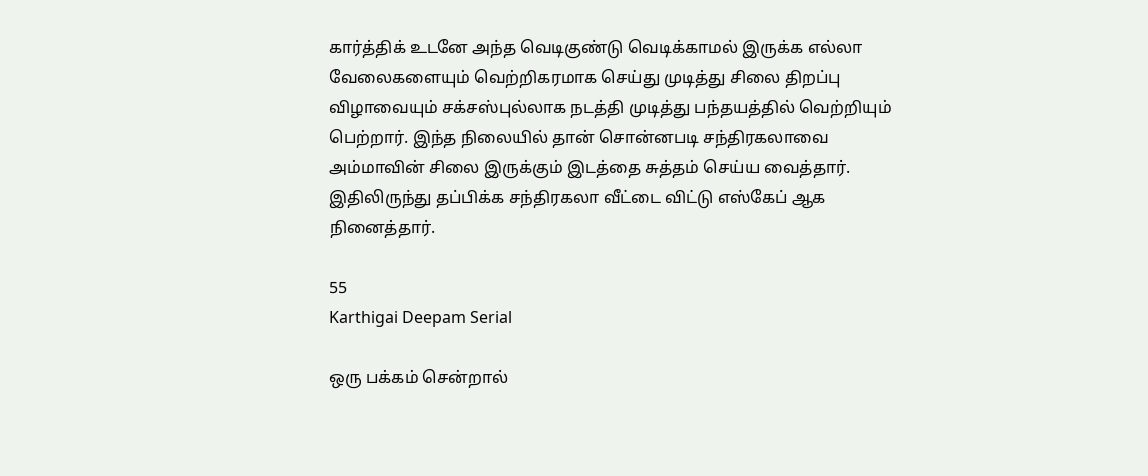கார்த்திக் உடனே அந்த வெடிகுண்டு வெடிக்காமல் இருக்க எல்லா வேலைகளையும் வெற்றிகரமாக செய்து முடித்து சிலை திறப்பு விழாவையும் சக்சஸ்புல்லாக நடத்தி முடித்து பந்தயத்தில் வெற்றியும் பெற்றார். இந்த நிலையில் தான் சொன்னபடி சந்திரகலாவை அம்மாவின் சிலை இருக்கும் இடத்தை சுத்தம் செய்ய வைத்தார். இதிலிருந்து தப்பிக்க சந்திரகலா வீட்டை விட்டு எஸ்கேப் ஆக நினைத்தார்.

55
Karthigai Deepam Serial

ஒரு பக்கம் சென்றால்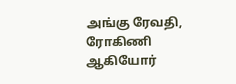அங்கு ரேவதி, ரோகிணி ஆகியோர்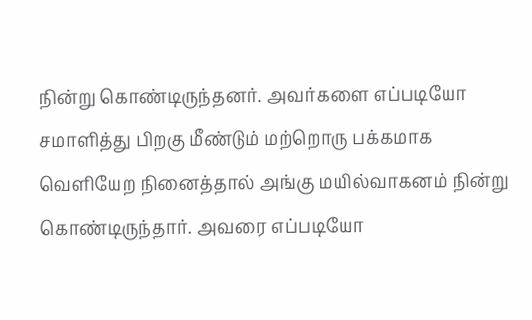நின்று கொண்டிருந்தனர். அவர்களை எப்படியோ சமாளித்து பிறகு மீண்டும் மற்றொரு பக்கமாக வெளியேற நினைத்தால் அங்கு மயில்வாகனம் நின்று கொண்டிருந்தார். அவரை எப்படியோ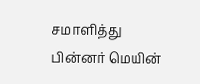சமாளித்து பின்னர் மெயின்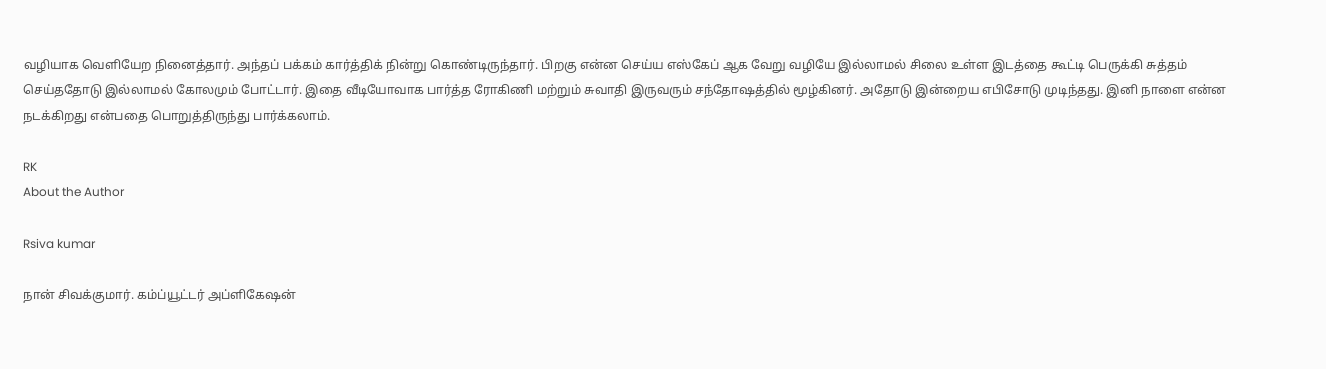வழியாக வெளியேற நினைத்தார். அந்தப் பக்கம் கார்த்திக் நின்று கொண்டிருந்தார். பிறகு என்ன செய்ய எஸ்கேப் ஆக வேறு வழியே இல்லாமல் சிலை உள்ள இடத்தை கூட்டி பெருக்கி சுத்தம் செய்ததோடு இல்லாமல் கோலமும் போட்டார். இதை வீடியோவாக பார்த்த ரோகிணி மற்றும் சுவாதி இருவரும் சந்தோஷத்தில் மூழ்கினர். அதோடு இன்றைய எபிசோடு முடிந்தது. இனி நாளை என்ன நடக்கிறது என்பதை பொறுத்திருந்து பார்க்கலாம்.

RK
About the Author

Rsiva kumar

நான் சிவக்குமார். கம்ப்யூட்டர் அப்ளிகேஷன்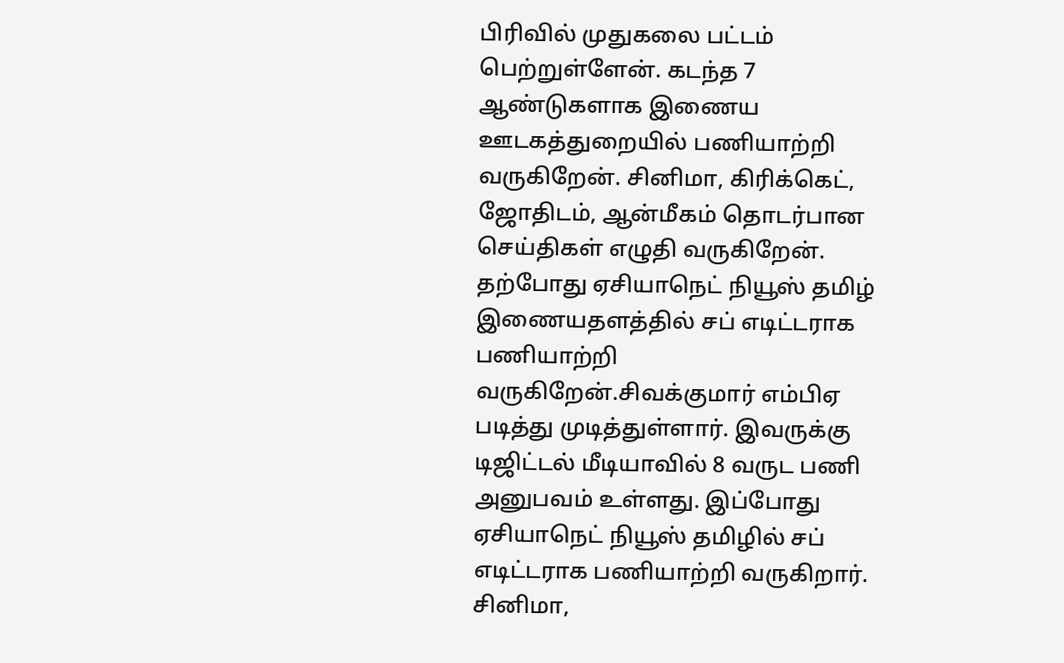பிரிவில் முதுகலை பட்டம் பெற்றுள்ளேன். கடந்த 7 ஆண்டுகளாக இணைய ஊடகத்துறையில் பணியாற்றி வருகிறேன். சினிமா, கிரிக்கெட், ஜோதிடம், ஆன்மீகம் தொடர்பான செய்திகள் எழுதி வருகிறேன். தற்போது ஏசியாநெட் நியூஸ் தமிழ் இணையதளத்தில் சப் எடிட்டராக பணியாற்றி வருகிறேன்.சிவக்குமார் எம்பிஏ படித்து முடித்துள்ளார். இவருக்கு டிஜிட்டல் மீடியாவில் 8 வருட பணி அனுபவம் உள்ளது. இப்போது ஏசியாநெட் நியூஸ் தமிழில் சப் எடிட்டராக பணியாற்றி வருகிறார். சினிமா,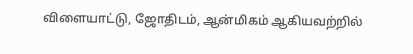விளையாட்டு, ஜோதிடம், ஆன்மிகம் ஆகியவற்றில்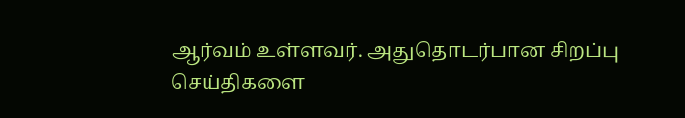ஆர்வம் உள்ளவர். அதுதொடர்பான சிறப்பு செய்திகளை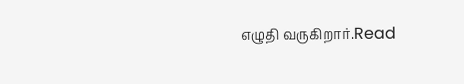எழுதி வருகிறார்.Read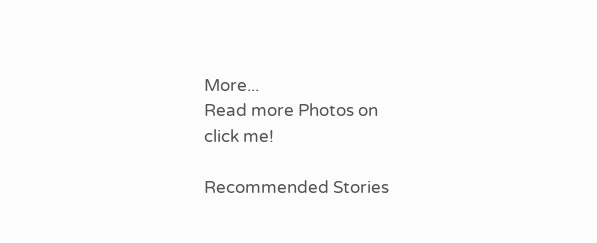More...
Read more Photos on
click me!

Recommended Stories